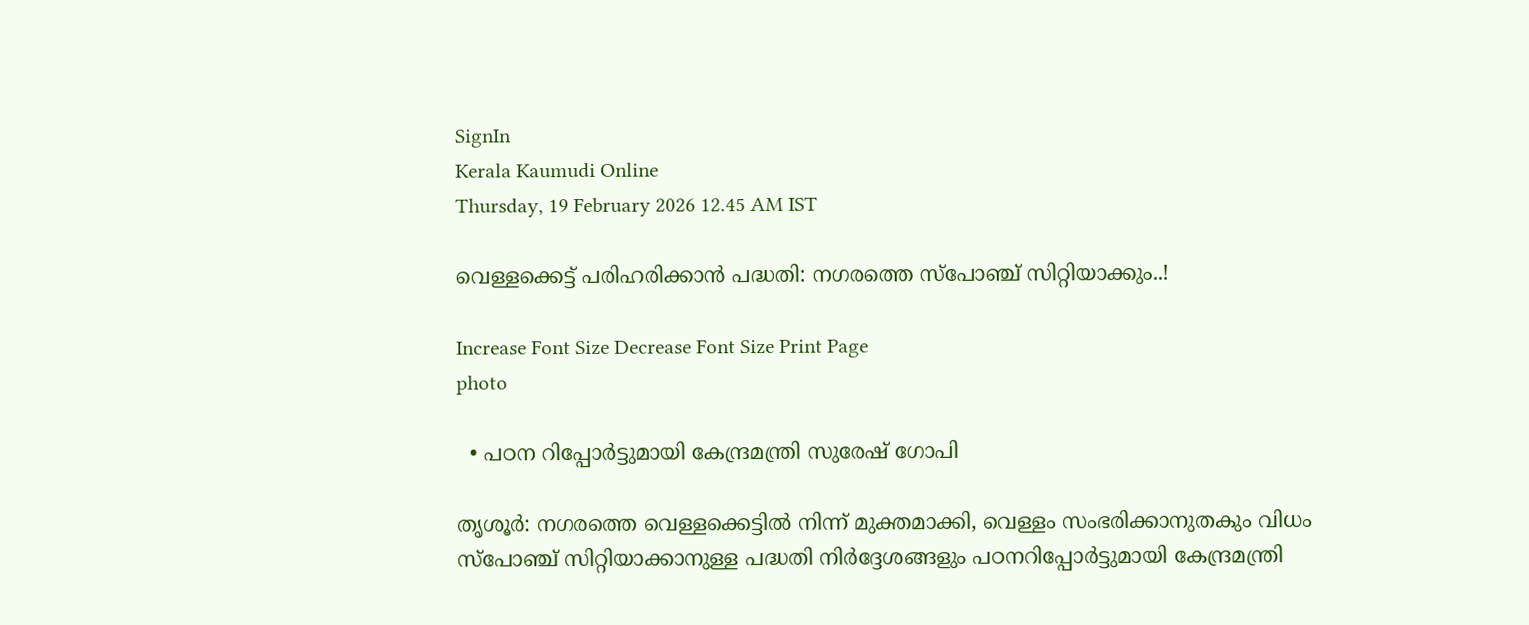SignIn
Kerala Kaumudi Online
Thursday, 19 February 2026 12.45 AM IST

വെള്ളക്കെട്ട് പരിഹരിക്കാൻ പദ്ധതി: നഗരത്തെ സ്പോഞ്ച് സിറ്റിയാക്കും..!

Increase Font Size Decrease Font Size Print Page
photo

  • പഠന റിപ്പോർട്ടുമായി കേന്ദ്രമന്ത്രി സുരേഷ് ഗോപി

തൃശൂർ: നഗരത്തെ വെള്ളക്കെട്ടിൽ നിന്ന് മുക്തമാക്കി, വെള്ളം സംഭരിക്കാനുതകും വിധം സ്‌പോഞ്ച് സിറ്റിയാക്കാനുള്ള പദ്ധതി നിർദ്ദേശങ്ങളും പഠനറിപ്പോർട്ടുമായി കേന്ദ്രമന്ത്രി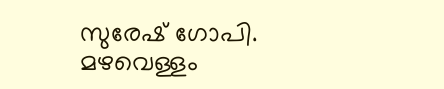സുരേഷ് ഗോപി. മഴവെള്ളം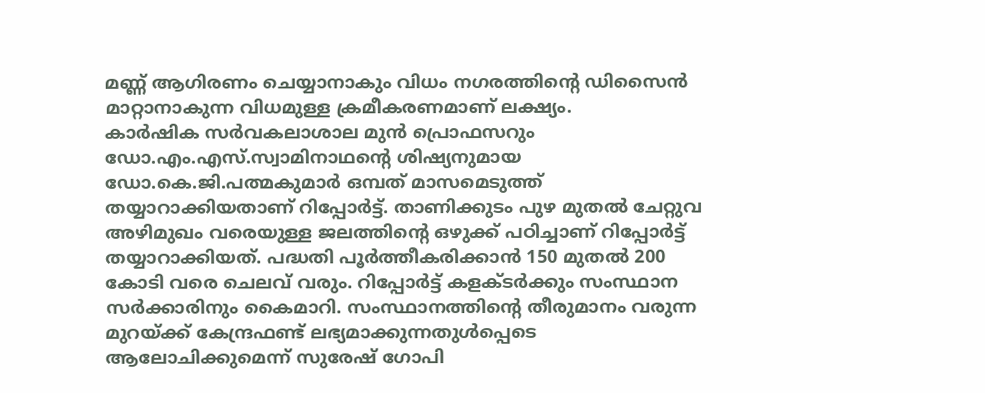മണ്ണ് ആഗിരണം ചെയ്യാനാകും വിധം നഗരത്തിന്റെ ഡിസൈൻ മാറ്റാനാകുന്ന വിധമുള്ള ക്രമീകരണമാണ് ലക്ഷ്യം.
കാർഷിക സർവകലാശാല മുൻ പ്രൊഫസറും ഡോ.എം.എസ്.സ്വാമിനാഥന്റെ ശിഷ്യനുമായ ഡോ.കെ.ജി.പത്മകുമാർ ഒമ്പത് മാസമെടുത്ത് തയ്യാറാക്കിയതാണ് റിപ്പോർട്ട്. താണിക്കുടം പുഴ മുതൽ ചേറ്റുവ അഴിമുഖം വരെയുള്ള ജലത്തിന്റെ ഒഴുക്ക് പഠിച്ചാണ് റിപ്പോർട്ട് തയ്യാറാക്കിയത്. പദ്ധതി പൂർത്തീകരിക്കാൻ 150 മുതൽ 200 കോടി വരെ ചെലവ് വരും. റിപ്പോർട്ട് കളക്ടർക്കും സംസ്ഥാന സർക്കാരിനും കൈമാറി. സംസ്ഥാനത്തിന്റെ തീരുമാനം വരുന്ന മുറയ്ക്ക് കേന്ദ്രഫണ്ട് ലഭ്യമാക്കുന്നതുൾപ്പെടെ ആലോചിക്കുമെന്ന് സുരേഷ് ഗോപി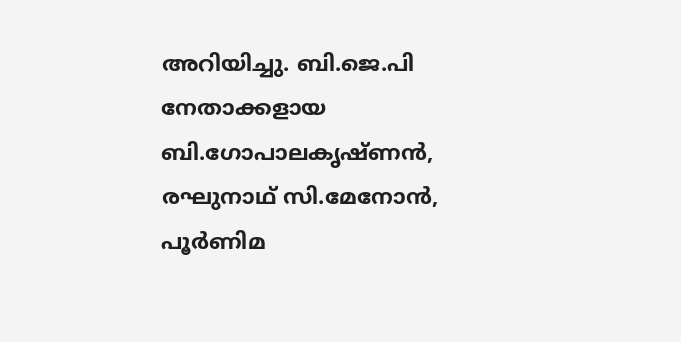അറിയിച്ചു. ബി.ജെ.പി നേതാക്കളായ ബി.ഗോപാലകൃഷ്ണൻ, രഘുനാഥ് സി.മേനോൻ, പൂർണിമ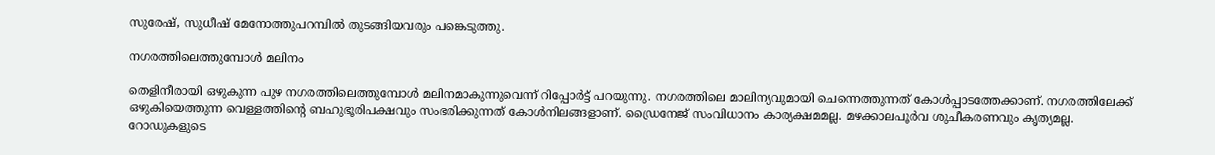സുരേഷ്, സുധീഷ് മേനോത്തുപറമ്പിൽ തുടങ്ങിയവരും പങ്കെടുത്തു.

നഗരത്തിലെത്തുമ്പോൾ മലിനം

തെളിനീരായി ഒഴുകുന്ന പുഴ നഗരത്തിലെത്തുമ്പോൾ മലിനമാകുന്നുവെന്ന് റിപ്പോർട്ട് പറയുന്നു. നഗരത്തിലെ മാലിന്യവുമായി ചെന്നെത്തുന്നത് കോൾപ്പാടത്തേക്കാണ്. നഗരത്തിലേക്ക് ഒഴുകിയെത്തുന്ന വെള്ളത്തിന്റെ ബഹുഭൂരിപക്ഷവും സംഭരിക്കുന്നത് കോൾനിലങ്ങളാണ്. ഡ്രൈനേജ് സംവിധാനം കാര്യക്ഷമമല്ല. മഴക്കാലപൂർവ ശുചീകരണവും കൃത്യമല്ല. റോഡുകളുടെ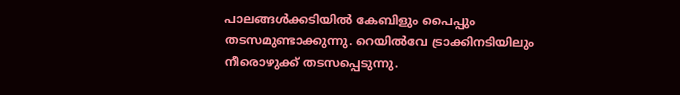പാലങ്ങൾക്കടിയിൽ കേബിളും പൈപ്പും തടസമുണ്ടാക്കുന്നു. റെയിൽവേ ട്രാക്കിനടിയിലും നീരൊഴുക്ക് തടസപ്പെടുന്നു.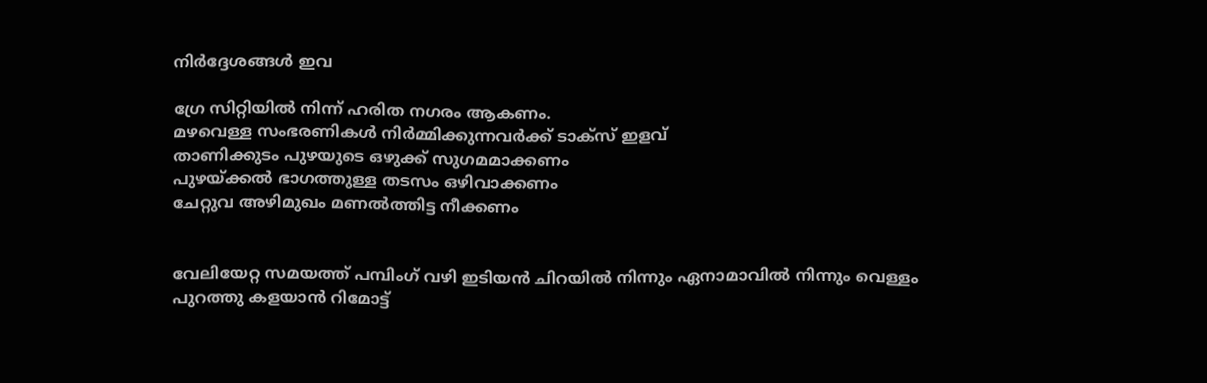നിർദ്ദേശങ്ങൾ ഇവ

ഗ്രേ സിറ്റിയിൽ നിന്ന് ഹരിത നഗരം ആകണം.
മഴവെള്ള സംഭരണികൾ നിർമ്മിക്കുന്നവർക്ക് ടാക്‌സ് ഇളവ്
താണിക്കുടം പുഴയുടെ ഒഴുക്ക് സുഗമമാക്കണം
പുഴയ്ക്കൽ ഭാഗത്തുള്ള തടസം ഒഴിവാക്കണം
ചേറ്റുവ അഴിമുഖം മണൽത്തിട്ട നീക്കണം


വേലിയേറ്റ സമയത്ത് പമ്പിംഗ് വഴി ഇടിയൻ ചിറയിൽ നിന്നും ഏനാമാവിൽ നിന്നും വെള്ളം പുറത്തു കളയാൻ റിമോട്ട്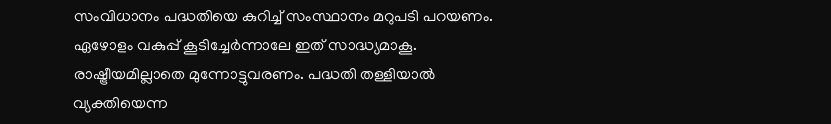സംവിധാനം പദ്ധതിയെ കുറിച്ച് സംസ്ഥാനം മറുപടി പറയണം. ഏഴോളം വകുപ്പ് കൂടിച്ചേർന്നാലേ ഇത് സാദ്ധ്യമാകൂ. രാഷ്ട്രീയമില്ലാതെ മുന്നോട്ടുവരണം. പദ്ധതി തള്ളിയാൽ വ്യക്തിയെന്ന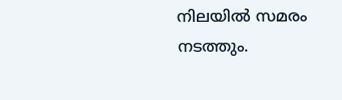നിലയിൽ സമരം നടത്തും.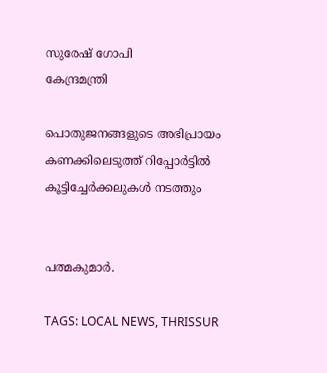സുരേഷ് ഗോപി
കേന്ദ്രമന്ത്രി

പൊതുജനങ്ങളുടെ അഭിപ്രായം കണക്കിലെടുത്ത് റിപ്പോർട്ടിൽ കൂട്ടിച്ചേർക്കലുകൾ നടത്തും


പത്മകുമാർ.

TAGS: LOCAL NEWS, THRISSUR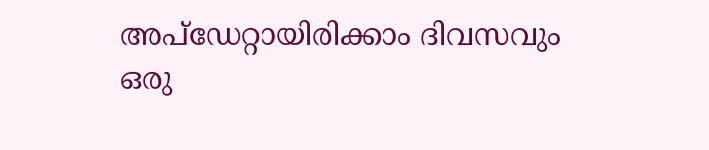അപ്ഡേറ്റായിരിക്കാം ദിവസവും
ഒരു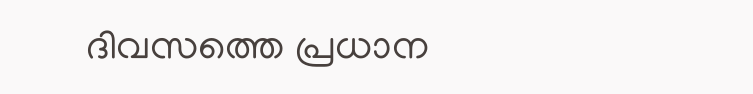ദിവസത്തെ പ്രധാന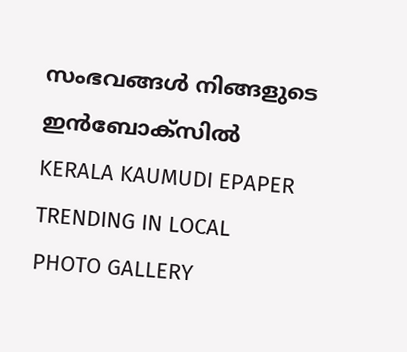സംഭവങ്ങൾ നിങ്ങളുടെ ഇൻബോക്സിൽ
KERALA KAUMUDI EPAPER
TRENDING IN LOCAL
PHOTO GALLERY